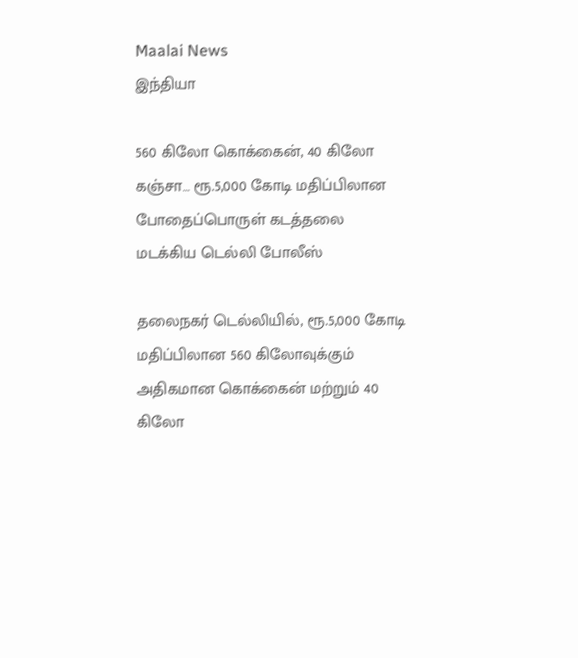Maalai News
இந்தியா

560 கிலோ கொக்கைன், 40 கிலோ கஞ்சா… ரூ.5,000 கோடி மதிப்பிலான போதைப்பொருள் கடத்தலை மடக்கிய டெல்லி போலீஸ்

தலைநகர் டெல்லியில், ரூ.5,000 கோடி மதிப்பிலான 560 கிலோவுக்கும் அதிகமான கொக்கைன் மற்றும் 40 கிலோ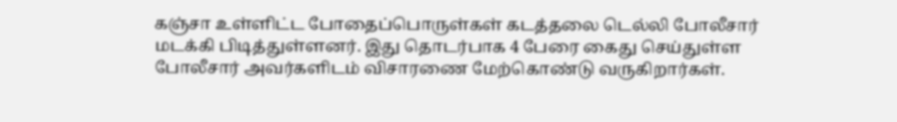கஞ்சா உள்ளிட்ட போதைப்பொருள்கள் கடத்தலை டெல்லி போலீசார் மடக்கி பிடித்துள்ளனர். இது தொடர்பாக 4 பேரை கைது செய்துள்ள போலீசார் அவர்களிடம் விசாரணை மேற்கொண்டு வருகிறார்கள்.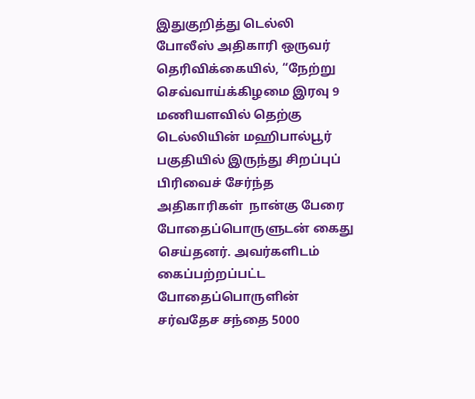இதுகுறித்து டெல்லி போலீஸ் அதிகாரி ஒருவர் தெரிவிக்கையில், “நேற்று செவ்வாய்க்கிழமை இரவு 9 மணியளவில் தெற்கு டெல்லியின் மஹிபால்பூர் பகுதியில் இருந்து சிறப்புப் பிரிவைச் சேர்ந்த அதிகாரிகள்  நான்கு பேரை போதைப்பொருளுடன் கைது செய்தனர். அவர்களிடம் கைப்பற்றப்பட்ட போதைப்பொருளின் சர்வதேச சந்தை 5000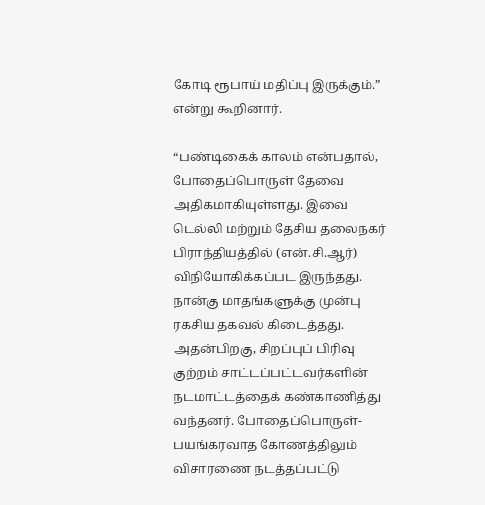கோடி ரூபாய் மதிப்பு இருக்கும்.” என்று கூறினார்.

“பண்டிகைக் காலம் என்பதால், போதைப்பொருள் தேவை அதிகமாகியுள்ளது. இவை டெல்லி மற்றும் தேசிய தலைநகர் பிராந்தியத்தில் (என்.சி.ஆர்) விநியோகிக்கப்பட இருந்தது. நான்கு மாதங்களுக்கு முன்பு ரகசிய தகவல் கிடைத்தது. அதன்பிறகு, சிறப்புப் பிரிவு குற்றம் சாட்டப்பட்டவர்களின் நடமாட்டத்தைக் கண்காணித்து வந்தனர். போதைப்பொருள்-பயங்கரவாத கோணத்திலும் விசாரணை நடத்தப்பட்டு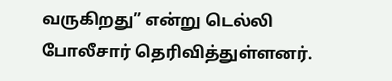வருகிறது” என்று டெல்லி போலீசார் தெரிவித்துள்ளனர்.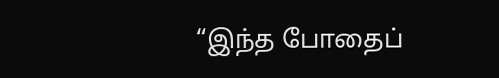“இந்த போதைப்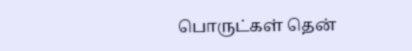பொருட்கள் தென்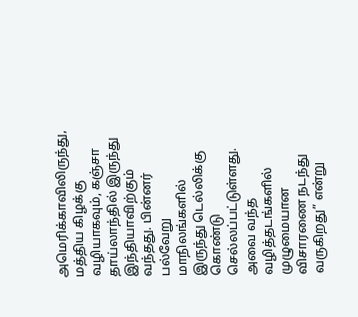அமெரிக்காவிலிருந்து, மத்திய கிழக்கு வழியாகவும், கஞ்சா தாய்லாந்தில் இருந்து இந்தியாவிற்கும் வந்தது. பின்னர் பல்வேறு மாநிலங்களில் இருந்து டெல்லிக்கு கொண்டு செல்லப்பட்டுள்ளது. அவை வந்த வழித்தடங்களில் முழுமையான விசாரணை நடந்து வருகிறது” என்று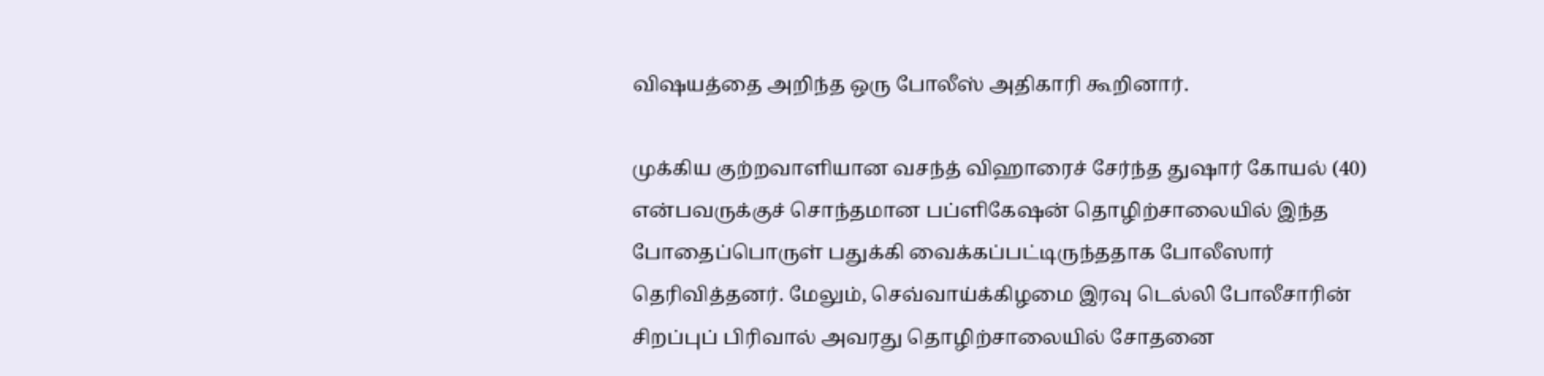விஷயத்தை அறிந்த ஒரு போலீஸ் அதிகாரி கூறினார்.

முக்கிய குற்றவாளியான வசந்த் விஹாரைச் சேர்ந்த துஷார் கோயல் (40) என்பவருக்குச் சொந்தமான பப்ளிகேஷன் தொழிற்சாலையில் இந்த போதைப்பொருள் பதுக்கி வைக்கப்பட்டிருந்ததாக போலீஸார் தெரிவித்தனர். மேலும், செவ்வாய்க்கிழமை இரவு டெல்லி போலீசாரின் சிறப்புப் பிரிவால் அவரது தொழிற்சாலையில் சோதனை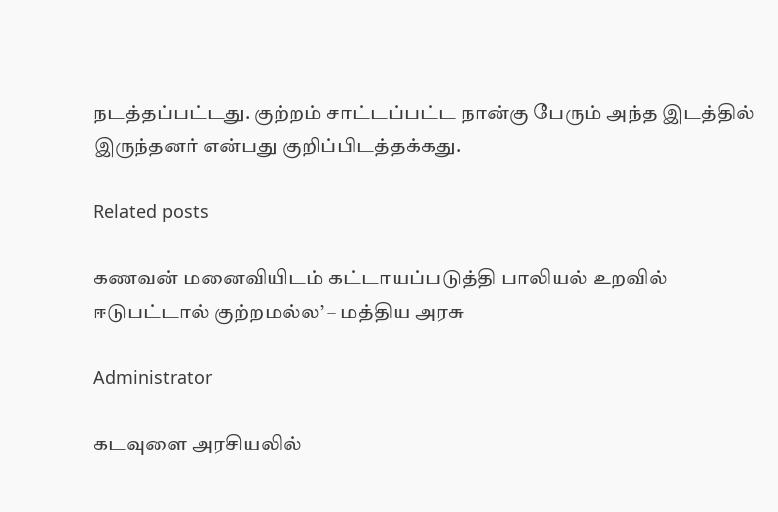நடத்தப்பட்டது. குற்றம் சாட்டப்பட்ட நான்கு பேரும் அந்த இடத்தில் இருந்தனர் என்பது குறிப்பிடத்தக்கது.

Related posts

கணவன் மனைவியிடம் கட்டாயப்படுத்தி பாலியல் உறவில் ஈடுபட்டால் குற்றமல்ல’ – மத்திய அரசு

Administrator

கடவுளை அரசியலில்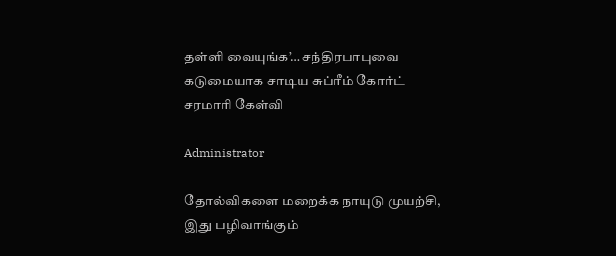தள்ளி வையுங்க’… சந்திரபாபுவை கடுமையாக சாடிய சுப்ரீம் கோர்ட் சரமாரி கேள்வி

Administrator

தோல்விகளை மறைக்க நாயுடு முயற்சி, இது பழிவாங்கும்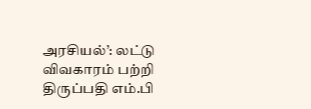அரசியல்’: லட்டு விவகாரம் பற்றி திருப்பதி எம்.பி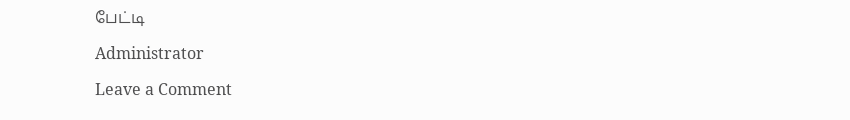பேட்டி

Administrator

Leave a Comment